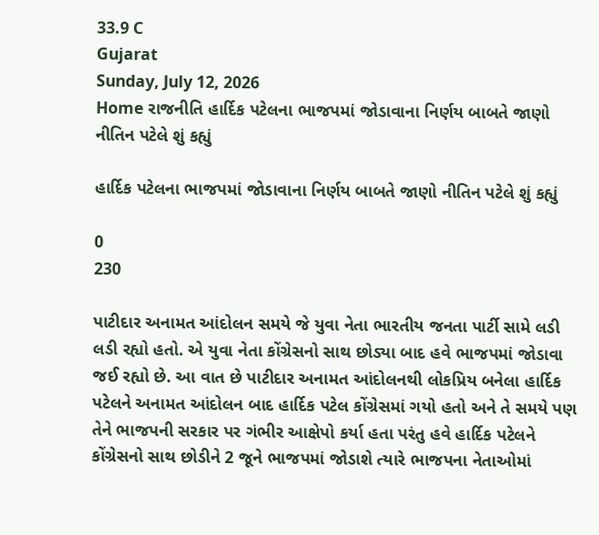33.9 C
Gujarat
Sunday, July 12, 2026
Home રાજનીતિ હાર્દિક પટેલના ભાજપમાં જોડાવાના નિર્ણય બાબતે જાણો નીતિન પટેલે શું કહ્યું

હાર્દિક પટેલના ભાજપમાં જોડાવાના નિર્ણય બાબતે જાણો નીતિન પટેલે શું કહ્યું

0
230

પાટીદાર અનામત આંદોલન સમયે જે યુવા નેતા ભારતીય જનતા પાર્ટી સામે લડી લડી રહ્યો હતો. એ યુવા નેતા કોંગ્રેસનો સાથ છોડ્યા બાદ હવે ભાજપમાં જોડાવા જઈ રહ્યો છે. આ વાત છે પાટીદાર અનામત આંદોલનથી લોકપ્રિય બનેલા હાર્દિક પટેલને અનામત આંદોલન બાદ હાર્દિક પટેલ કોંગ્રેસમાં ગયો હતો અને તે સમયે પણ તેને ભાજપની સરકાર પર ગંભીર આક્ષેપો કર્યા હતા પરંતુ હવે હાર્દિક પટેલને કોંગ્રેસનો સાથ છોડીને 2 જૂને ભાજપમાં જોડાશે ત્યારે ભાજપના નેતાઓમાં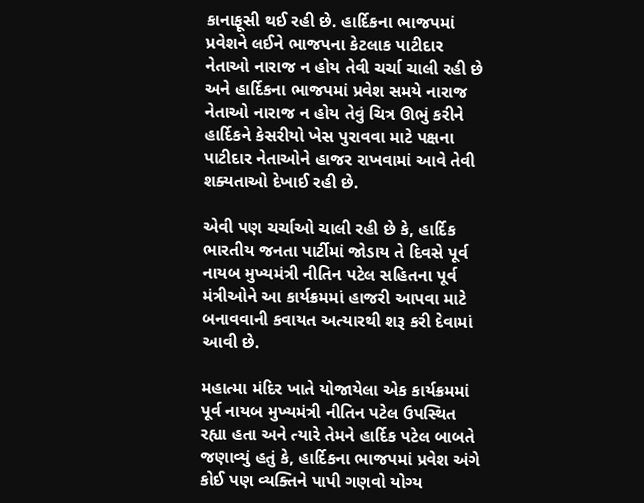કાનાફૂસી થઈ રહી છે. હાર્દિકના ભાજપમાં પ્રવેશને લઈને ભાજપના કેટલાક પાટીદાર નેતાઓ નારાજ ન હોય તેવી ચર્ચા ચાલી રહી છે અને હાર્દિકના ભાજપમાં પ્રવેશ સમયે નારાજ નેતાઓ નારાજ ન હોય તેવું ચિત્ર ઊભું કરીને હાર્દિકને કેસરીયો ખેસ પુરાવવા માટે પક્ષના પાટીદાર નેતાઓને હાજર રાખવામાં આવે તેવી શક્યતાઓ દેખાઈ રહી છે.

એવી પણ ચર્ચાઓ ચાલી રહી છે કે, હાર્દિક ભારતીય જનતા પાર્ટીમાં જોડાય તે દિવસે પૂર્વ નાયબ મુખ્યમંત્રી નીતિન પટેલ સહિતના પૂર્વ મંત્રીઓને આ કાર્યક્રમમાં હાજરી આપવા માટે બનાવવાની કવાયત અત્યારથી શરૂ કરી દેવામાં આવી છે.

મહાત્મા મંદિર ખાતે યોજાયેલા એક કાર્યક્રમમાં પૂર્વ નાયબ મુખ્યમંત્રી નીતિન પટેલ ઉપસ્થિત રહ્યા હતા અને ત્યારે તેમને હાર્દિક પટેલ બાબતે જણાવ્યું હતું કે, હાર્દિકના ભાજપમાં પ્રવેશ અંગે કોઈ પણ વ્યક્તિને પાપી ગણવો યોગ્ય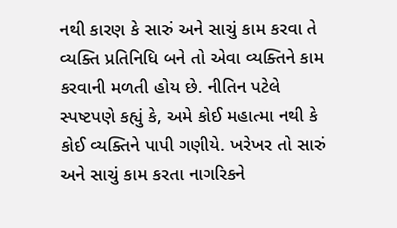નથી કારણ કે સારું અને સાચું કામ કરવા તે વ્યક્તિ પ્રતિનિધિ બને તો એવા વ્યક્તિને કામ કરવાની મળતી હોય છે. નીતિન પટેલે સ્પષ્ટપણે કહ્યું કે, અમે કોઈ મહાત્મા નથી કે કોઈ વ્યક્તિને પાપી ગણીયે. ખરેખર તો સારું અને સાચું કામ કરતા નાગરિકને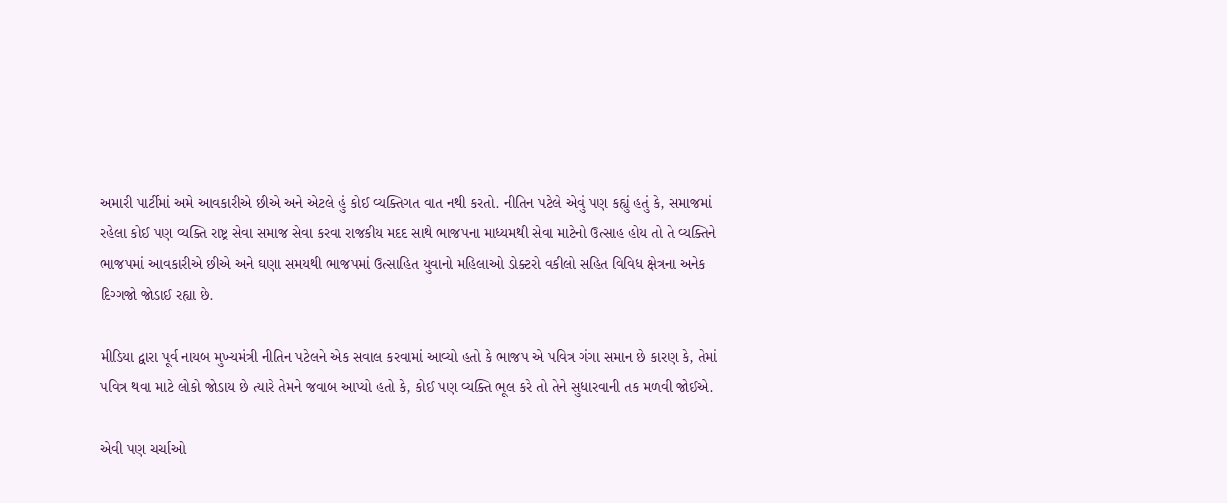અમારી પાર્ટીમાં અમે આવકારીએ છીએ અને એટલે હું કોઈ વ્યક્તિગત વાત નથી કરતો. નીતિન પટેલે એવું પણ કહ્યું હતું કે, સમાજમાં રહેલા કોઈ પણ વ્યક્તિ રાષ્ટ્ર સેવા સમાજ સેવા કરવા રાજકીય મદદ સાથે ભાજપના માધ્યમથી સેવા માટેનો ઉત્સાહ હોય તો તે વ્યક્તિને ભાજપમાં આવકારીએ છીએ અને ઘણા સમયથી ભાજપમાં ઉત્સાહિત યુવાનો મહિલાઓ ડોક્ટરો વકીલો સહિત વિવિધ ક્ષેત્રના અનેક દિગ્ગજો જોડાઈ રહ્યા છે.

મીડિયા દ્વારા પૂર્વ નાયબ મુખ્યમંત્રી નીતિન પટેલને એક સવાલ કરવામાં આવ્યો હતો કે ભાજપ એ પવિત્ર ગંગા સમાન છે કારણ કે, તેમાં પવિત્ર થવા માટે લોકો જોડાય છે ત્યારે તેમને જવાબ આપ્યો હતો કે, કોઈ પણ વ્યક્તિ ભૂલ કરે તો તેને સુધારવાની તક મળવી જોઈએ.

એવી પણ ચર્ચાઓ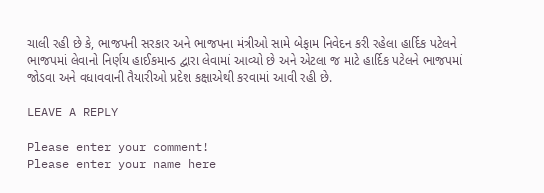ચાલી રહી છે કે, ભાજપની સરકાર અને ભાજપના મંત્રીઓ સામે બેફામ નિવેદન કરી રહેલા હાર્દિક પટેલને ભાજપમાં લેવાનો નિર્ણય હાઈકમાન્ડ દ્વારા લેવામાં આવ્યો છે અને એટલા જ માટે હાર્દિક પટેલને ભાજપમાં જોડવા અને વધાવવાની તૈયારીઓ પ્રદેશ કક્ષાએથી કરવામાં આવી રહી છે.

LEAVE A REPLY

Please enter your comment!
Please enter your name here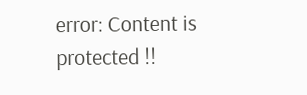error: Content is protected !!